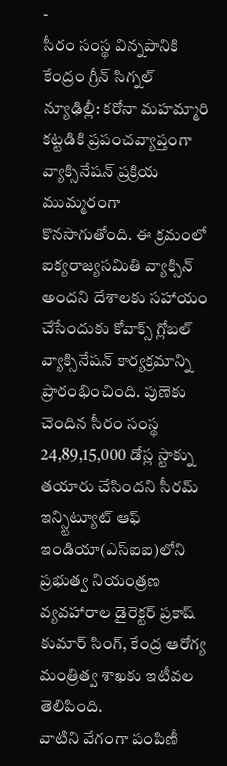-
సీరం సంస్థ విన్నపానికి కేంద్రం గ్రీన్ సిగ్నల్
న్యూఢిల్లీ: కరోనా మహమ్మారి కట్టడికి ప్రపంచవ్యాప్తంగా వ్యాక్సినేషన్ ప్రక్రియ ముమ్మరంగా కొనసాగుతోంది. ఈ క్రమంలో ఐక్యరాజ్యసమితి వ్యాక్సిన్ అందని దేశాలకు సహాయం చేసేందుకు కోవాక్స్ గ్లోబల్ వ్యాక్సినేషన్ కార్యక్రమాన్ని ప్రారంభించింది. పుణెకు చెందిన సీరం సంస్థ 24,89,15,000 డోస్ల స్టాక్ను తయారు చేసిందని సీరమ్ ఇన్స్టిట్యూట్ ఆఫ్ ఇండియా(ఎస్ఐఐ)లోని ప్రభుత్వ నియంత్రణ వ్యవహారాల డైరెక్టర్ ప్రకాష్ కుమార్ సింగ్, కేంద్ర ఆరోగ్య మంత్రిత్వ శాఖకు ఇటీవల తెలిపింది.
వాటిని వేగంగా పంపిణీ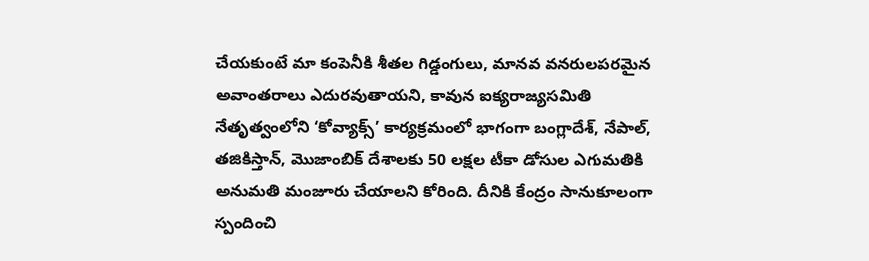చేయకుంటే మా కంపెనీకి శీతల గిడ్డంగులు, మానవ వనరులపరమైన అవాంతరాలు ఎదురవుతాయని, కావున ఐక్యరాజ్యసమితి నేతృత్వంలోని ‘కోవ్యాక్స్’ కార్యక్రమంలో భాగంగా బంగ్లాదేశ్, నేపాల్, తజికిస్తాన్, మొజాంబిక్ దేశాలకు 50 లక్షల టీకా డోసుల ఎగుమతికి అనుమతి మంజూరు చేయాలని కోరింది. దీనికి కేంద్రం సానుకూలంగా స్పందించి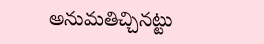అనుమతిచ్చినట్టు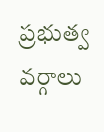ప్రభుత్వ వర్గాలు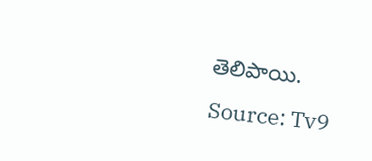తెలిపాయి.
Source: Tv9